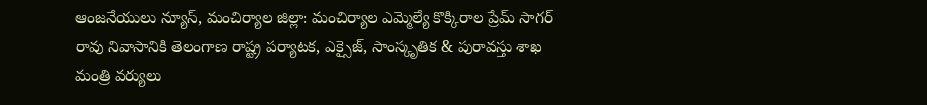ఆంజనేయులు న్యూస్, మంచిర్యాల జిల్లా: మంచిర్యాల ఎమ్మెల్యే కొక్కిరాల ప్రేమ్ సాగర్ రావు నివాసానికి తెలంగాణ రాష్ట్ర పర్యాటక, ఎక్సైజ్, సాంస్కృతిక & పురావస్తు శాఖ మంత్రి వర్యులు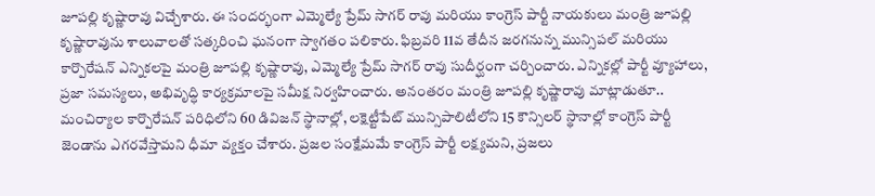జూపల్లి కృష్ణారావు విచ్చేశారు. ఈ సందర్భంగా ఎమ్మెల్యే ప్రేమ్ సాగర్ రావు మరియు కాంగ్రెస్ పార్టీ నాయకులు మంత్రి జూపల్లి కృష్ణారావును శాలువాలతో సత్కరించి ఘనంగా స్వాగతం పలికారు. ఫిబ్రవరి 11వ తేదీన జరగనున్న మున్సిపల్ మరియు కార్పొరేషన్ ఎన్నికలపై మంత్రి జూపల్లి కృష్ణారావు, ఎమ్మెల్యే ప్రేమ్ సాగర్ రావు సుదీర్ఘంగా చర్చించారు. ఎన్నికల్లో పార్టీ వ్యూహాలు, ప్రజా సమస్యలు, అభివృద్ధి కార్యక్రమాలపై సమీక్ష నిర్వహించారు. అనంతరం మంత్రి జూపల్లి కృష్ణారావు మాట్లాడుతూ.. మంచిర్యాల కార్పొరేషన్ పరిధిలోని 60 డివిజన్ స్థానాల్లో, లక్షెట్టీపేట్ మున్సిపాలిటీలోని 15 కౌన్సిలర్ స్థానాల్లో కాంగ్రెస్ పార్టీ జెండాను ఎగరవేస్తామని ధీమా వ్యక్తం చేశారు. ప్రజల సంక్షేమమే కాంగ్రెస్ పార్టీ లక్ష్యమని, ప్రజలు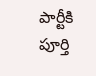పార్టీకి పూర్తి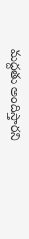మద్దతు అందిస్తారని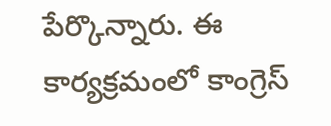పేర్కొన్నారు. ఈ కార్యక్రమంలో కాంగ్రెస్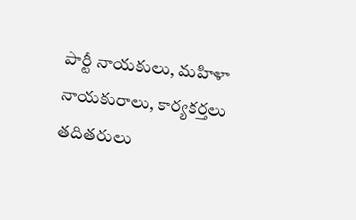పార్టీ నాయకులు, మహిళా నాయకురాలు, కార్యకర్తలు తదితరులు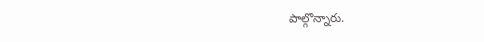పాల్గొన్నారు.